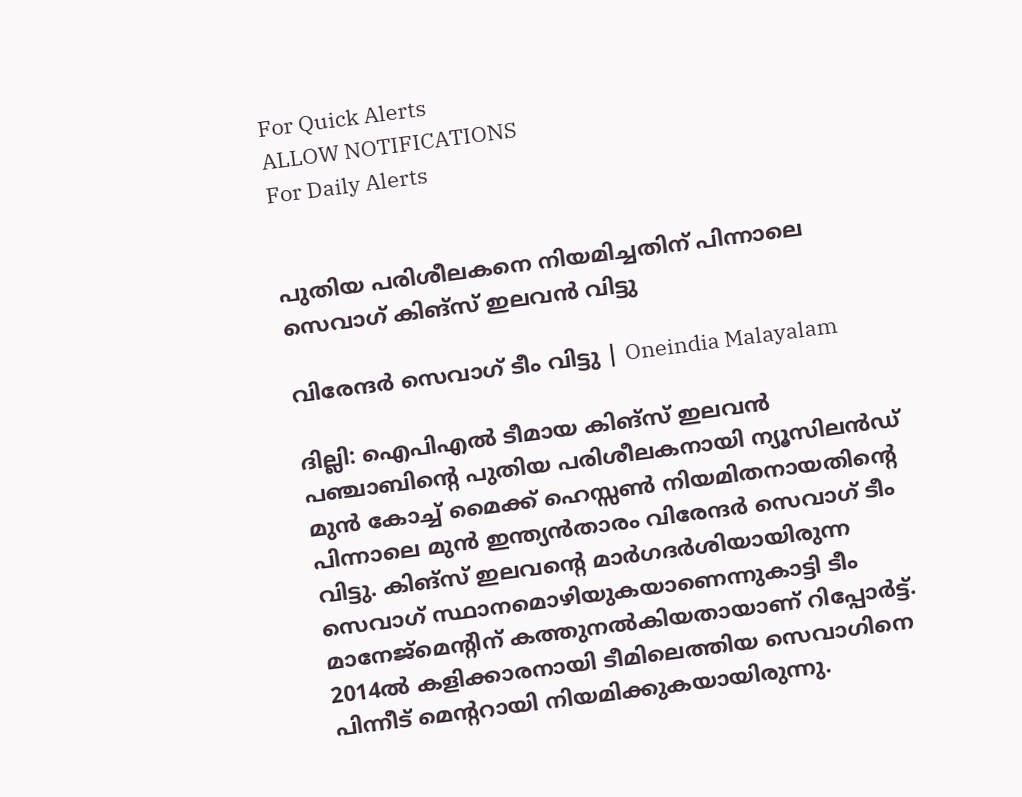For Quick Alerts
ALLOW NOTIFICATIONS
For Daily Alerts


പുതിയ പരിശീലകനെ നിയമിച്ചതിന് പിന്നാലെ സെവാഗ് കിങ്‌സ് ഇലവന്‍ വിട്ടു

വിരേന്ദര്‍ സെവാഗ് ടീം വിട്ടു | Oneindia Malayalam

ദില്ലി: ഐപിഎല്‍ ടീമായ കിങ്‌സ് ഇലവന്‍ പഞ്ചാബിന്റെ പുതിയ പരിശീലകനായി ന്യൂസിലന്‍ഡ് മുന്‍ കോച്ച് മൈക്ക് ഹെസ്സണ്‍ നിയമിതനായതിന്റെ പിന്നാലെ മുന്‍ ഇന്ത്യന്‍താരം വിരേന്ദര്‍ സെവാഗ് ടീം വിട്ടു. കിങ്‌സ് ഇലവന്റെ മാര്‍ഗദര്‍ശിയായിരുന്ന സെവാഗ് സ്ഥാനമൊഴിയുകയാണെന്നുകാട്ടി ടീം മാനേജ്‌മെന്റിന് കത്തുനല്‍കിയതായാണ് റിപ്പോര്‍ട്ട്. 2014ല്‍ കളിക്കാരനായി ടീമിലെത്തിയ സെവാഗിനെ പിന്നീട് മെന്ററായി നിയമിക്കുകയായിരുന്നു.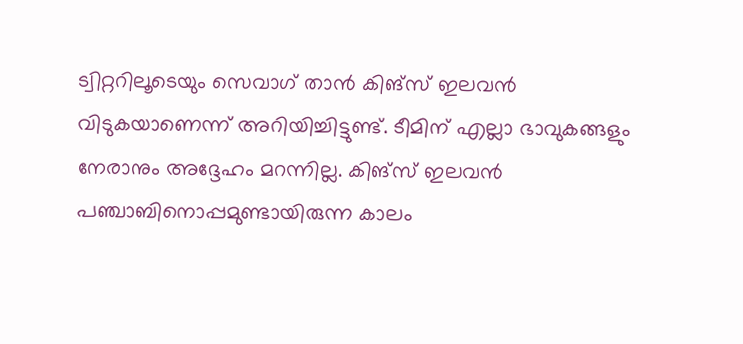ട്വിറ്ററിലൂടെയും സെവാഗ് താന്‍ കിങ്‌സ് ഇലവന്‍ വിടുകയാണെന്ന് അറിയിച്ചിട്ടുണ്ട്. ടീമിന് എല്ലാ ഭാവുകങ്ങളും നേരാനും അദ്ദേഹം മറന്നില്ല. കിങ്‌സ് ഇലവന്‍ പഞ്ചാബിനൊപ്പമുണ്ടായിരുന്ന കാലം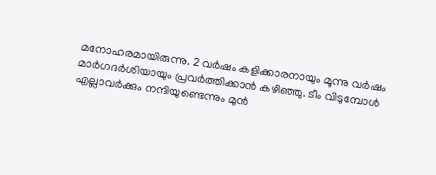മനോഹരമായിരുന്നു. 2 വര്‍ഷം കളിക്കാരനായും മൂന്നു വര്‍ഷം മാര്‍ഗദര്‍ശിയായും പ്രവര്‍ത്തിക്കാന്‍ കഴിഞ്ഞു. ടീം വിടുമ്പോള്‍ എല്ലാവര്‍ക്കും നന്ദിയുണ്ടെന്നും മുന്‍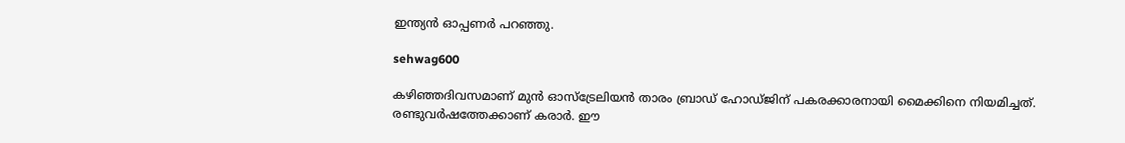ഇന്ത്യന്‍ ഓപ്പണര്‍ പറഞ്ഞു.

sehwag600

കഴിഞ്ഞദിവസമാണ് മുന്‍ ഓസ്‌ട്രേലിയന്‍ താരം ബ്രാഡ് ഹോഡ്ജിന് പകരക്കാരനായി മൈക്കിനെ നിയമിച്ചത്. രണ്ടുവര്‍ഷത്തേക്കാണ് കരാര്‍. ഈ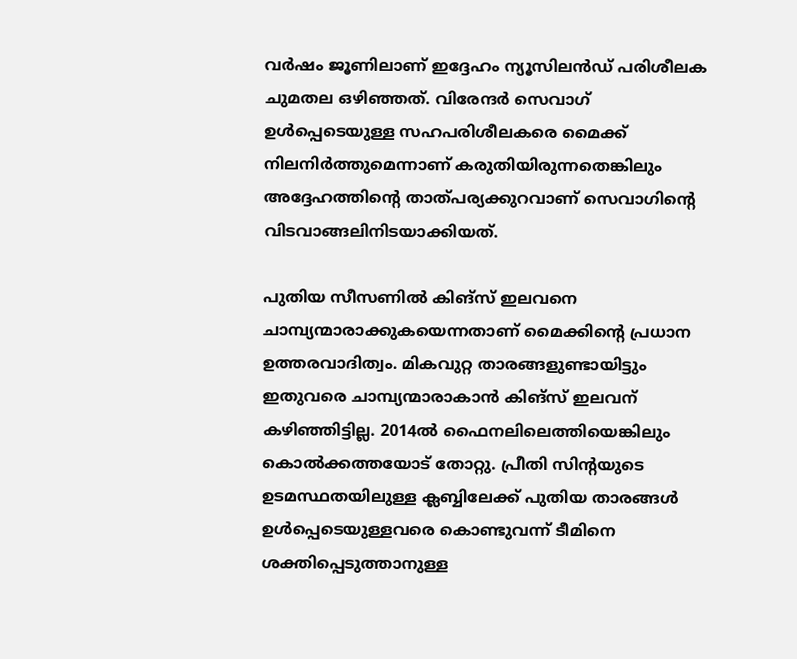വര്‍ഷം ജൂണിലാണ് ഇദ്ദേഹം ന്യൂസിലന്‍ഡ് പരിശീലക ചുമതല ഒഴിഞ്ഞത്. വിരേന്ദര്‍ സെവാഗ് ഉള്‍പ്പെടെയുള്ള സഹപരിശീലകരെ മൈക്ക് നിലനിര്‍ത്തുമെന്നാണ് കരുതിയിരുന്നതെങ്കിലും അദ്ദേഹത്തിന്റെ താത്പര്യക്കുറവാണ് സെവാഗിന്റെ വിടവാങ്ങലിനിടയാക്കിയത്.

പുതിയ സീസണില്‍ കിങ്‌സ് ഇലവനെ ചാമ്പ്യന്മാരാക്കുകയെന്നതാണ് മൈക്കിന്റെ പ്രധാന ഉത്തരവാദിത്വം. മികവുറ്റ താരങ്ങളുണ്ടായിട്ടും ഇതുവരെ ചാമ്പ്യന്മാരാകാന്‍ കിങ്‌സ് ഇലവന് കഴിഞ്ഞിട്ടില്ല. 2014ല്‍ ഫൈനലിലെത്തിയെങ്കിലും കൊല്‍ക്കത്തയോട് തോറ്റു. പ്രീതി സിന്റയുടെ ഉടമസ്ഥതയിലുള്ള ക്ലബ്ബിലേക്ക് പുതിയ താരങ്ങള്‍ ഉള്‍പ്പെടെയുള്ളവരെ കൊണ്ടുവന്ന് ടീമിനെ ശക്തിപ്പെടുത്താനുള്ള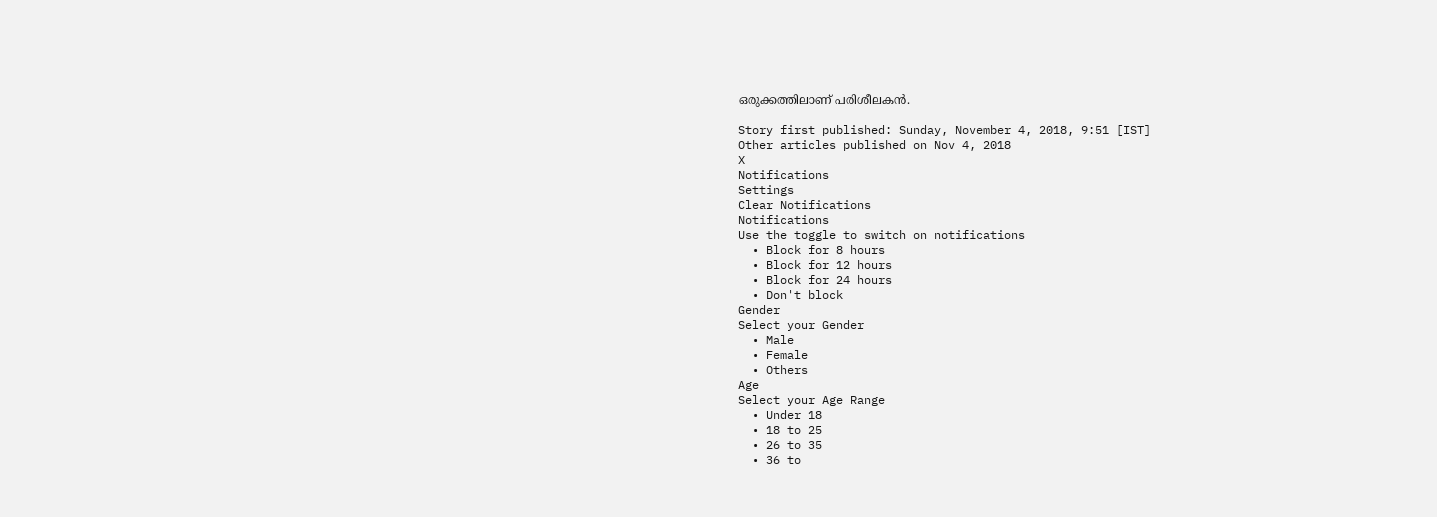ഒരുക്കത്തിലാണ് പരിശീലകന്‍.

Story first published: Sunday, November 4, 2018, 9:51 [IST]
Other articles published on Nov 4, 2018
X
Notifications
Settings
Clear Notifications
Notifications
Use the toggle to switch on notifications
  • Block for 8 hours
  • Block for 12 hours
  • Block for 24 hours
  • Don't block
Gender
Select your Gender
  • Male
  • Female
  • Others
Age
Select your Age Range
  • Under 18
  • 18 to 25
  • 26 to 35
  • 36 to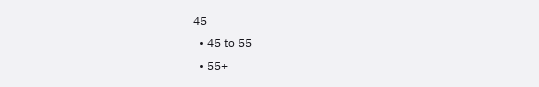45
  • 45 to 55
  • 55+